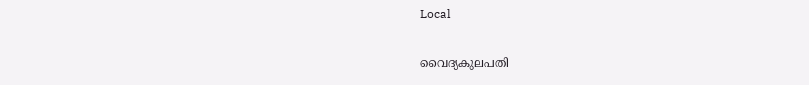Local

വൈദ്യകുലപതി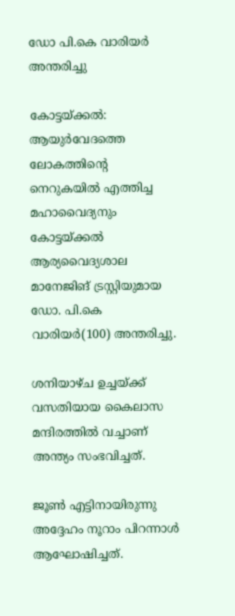ഡോ പി.കെ വാരിയര്‍ അന്തരിച്ചു

കോട്ടയ്ക്കൽ: ആയുർവേദത്തെ ലോകത്തിന്റെ നെറുകയിൽ എത്തിച്ച മഹാവൈദ്യനും കോട്ടയ്ക്കൽ ആര്യവൈദ്യശാല മാനേജിങ് ട്രസ്റ്റിയുമായ ഡോ. പി.കെ വാരിയർ(100) അന്തരിച്ചു.

ശനിയാഴ്ച ഉച്ചയ്ക്ക് വസതിയായ കൈലാസ മന്ദിരത്തിൽ വച്ചാണ് അന്ത്യം സംഭവിച്ചത്.

ജൂൺ എട്ടിനായിരുന്നു അദ്ദേഹം നൂറാം പിറന്നാൾ ആഘോഷിച്ചത്.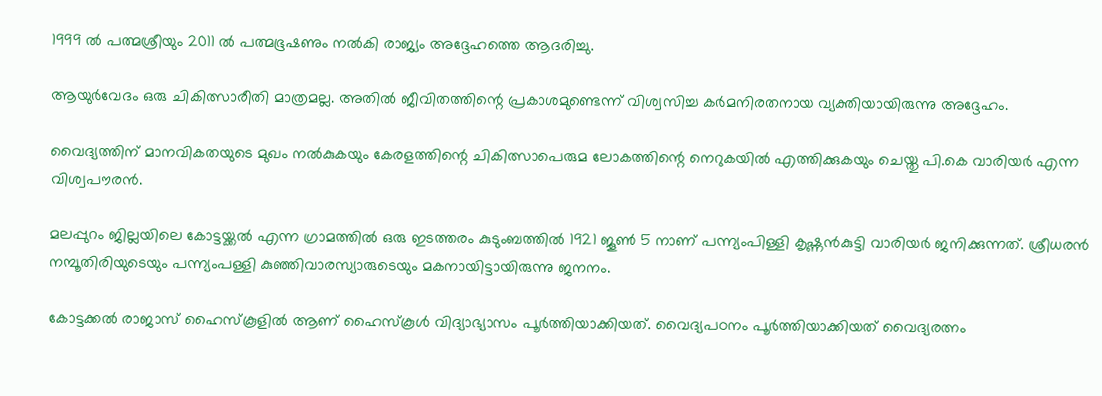1999 ൽ പത്മശ്രീയും 2011 ൽ പത്മഭൂഷണും നൽകി രാജ്യം അദ്ദേഹത്തെ ആദരിച്ചു.

ആയുർവേദം ഒരു ചികിത്സാരീതി മാത്രമല്ല. അതിൽ ജീവിതത്തിന്റെ പ്രകാശമുണ്ടെന്ന് വിശ്വസിച്ച കർമനിരതനായ വ്യക്തിയായിരുന്നു അദ്ദേഹം.

വൈദ്യത്തിന് മാനവികതയുടെ മുഖം നൽകുകയും കേരളത്തിന്റെ ചികിത്സാപെരുമ ലോകത്തിന്റെ നെറുകയിൽ എത്തിക്കുകയും ചെയ്തു പി.കെ വാരിയർ എന്ന വിശ്വപൗരൻ.

മലപ്പുറം ജില്ലയിലെ കോട്ടയ്ക്കൽ എന്ന ഗ്രാമത്തിൽ ഒരു ഇടത്തരം കുടുംബത്തിൽ 1921 ജൂൺ 5 നാണ് പന്ന്യംപിള്ളി കൃഷ്ണൻകുട്ടി വാരിയർ ജനിക്കുന്നത്. ശ്രീധരൻ നമ്പൂതിരിയുടെയും പന്ന്യംപള്ളി കുഞ്ഞിവാരസ്യാരുടെയും മകനായിട്ടായിരുന്നു ജനനം.

കോട്ടക്കൽ രാജാസ് ഹൈസ്കൂളിൽ ആണ് ഹൈസ്കൂൾ വിദ്യാഭ്യാസം പൂർത്തിയാക്കിയത്. വൈദ്യപഠനം പൂർത്തിയാക്കിയത് വൈദ്യരത്നം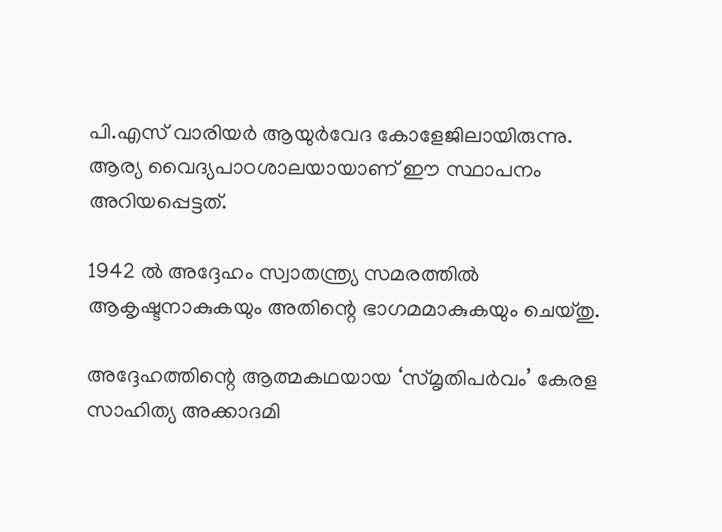പി.എസ് വാരിയർ ആയുർവേദ കോളേജിലായിരുന്നു. ആര്യ വൈദ്യപാഠശാലയായാണ് ഈ സ്ഥാപനം അറിയപ്പെട്ടത്.

1942 ൽ അദ്ദേഹം സ്വാതന്ത്ര്യ സമരത്തിൽ ആകൃഷ്ടനാകുകയും അതിന്റെ ഭാഗമമാകുകയും ചെയ്തു.

അദ്ദേഹത്തിന്റെ ആത്മകഥയായ ‘സ്മൃതിപർവം’ കേരള സാഹിത്യ അക്കാദമി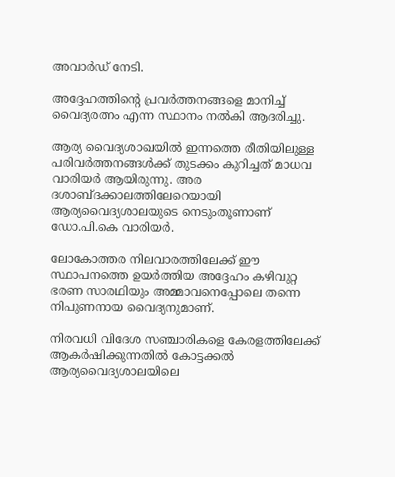അവാർഡ് നേടി.

അദ്ദേഹത്തിന്റെ പ്രവർത്തനങ്ങളെ മാനിച്ച് വൈദ്യരത്നം എന്ന സ്ഥാനം നൽകി ആദരിച്ചു.

ആര്യ വൈദ്യശാഖയിൽ ഇന്നത്തെ രീതിയിലുള്ള പരിവർത്തനങ്ങൾക്ക് തുടക്കം കുറിച്ചത് മാധവ വാരിയർ ആയിരുന്നു. അര ദശാബ്ദക്കാലത്തിലേറെയായി ആര്യവൈദ്യശാലയുടെ നെടുംതൂണാണ് ഡോ.പി.കെ വാരിയർ.

ലോകോത്തര നിലവാരത്തിലേക്ക് ഈ സ്ഥാപനത്തെ ഉയർത്തിയ അദ്ദേഹം കഴിവുറ്റ ഭരണ സാരഥിയും അമ്മാവനെപ്പോലെ തന്നെ നിപുണനായ വൈദ്യനുമാണ്.

നിരവധി വിദേശ സഞ്ചാരികളെ കേരളത്തിലേക്ക് ആകർഷിക്കുന്നതിൽ കോട്ടക്കൽ ആര്യവൈദ്യശാലയിലെ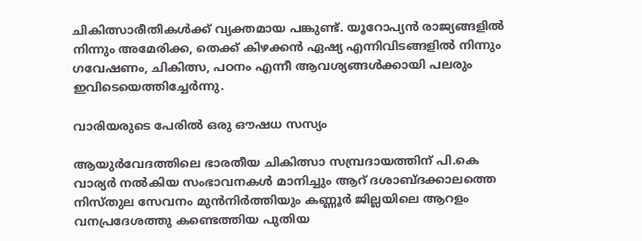ചികിത്സാരീതികൾക്ക് വ്യക്തമായ പങ്കുണ്ട്. യൂറോപ്യൻ രാജ്യങ്ങളിൽ നിന്നും അമേരിക്ക, തെക്ക് കിഴക്കൻ ഏഷ്യ എന്നിവിടങ്ങളിൽ നിന്നും ഗവേഷണം, ചികിത്സ, പഠനം എന്നീ ആവശ്യങ്ങൾക്കായി പലരും ഇവിടെയെത്തിച്ചേർന്നു.

വാരിയരുടെ പേരിൽ ഒരു ഔഷധ സസ്യം

ആയുർവേദത്തിലെ ഭാരതീയ ചികിത്സാ സമ്പ്രദായത്തിന് പി.കെ വാര്യർ നൽകിയ സംഭാവനകൾ മാനിച്ചും ആറ് ദശാബ്ദക്കാലത്തെ നിസ്തുല സേവനം മുൻനിർത്തിയും കണ്ണൂർ ജില്ലയിലെ ആറളം വനപ്രദേശത്തു കണ്ടെത്തിയ പുതിയ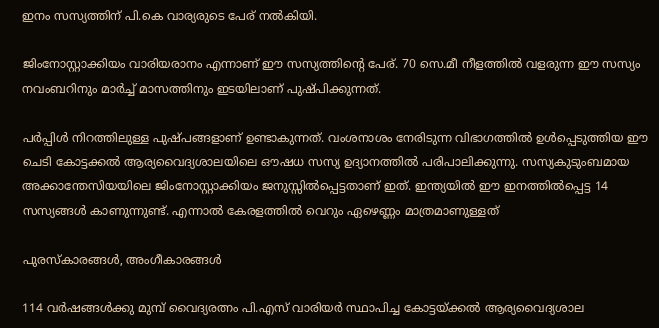ഇനം സസ്യത്തിന് പി.കെ വാര്യരുടെ പേര് നൽകിയി.

ജിംനോസ്റ്റാക്കിയം വാരിയരാനം എന്നാണ് ഈ സസ്യത്തിന്റെ പേര്. 70 സെ.മീ നീളത്തിൽ വളരുന്ന ഈ സസ്യം നവംബറിനും മാർച്ച് മാസത്തിനും ഇടയിലാണ് പുഷ്പിക്കുന്നത്.

പർപ്പിൾ നിറത്തിലുള്ള പുഷ്പങ്ങളാണ് ഉണ്ടാകുന്നത്. വംശനാശം നേരിടുന്ന വിഭാഗത്തിൽ ഉൾപ്പെടുത്തിയ ഈ ചെടി കോട്ടക്കൽ ആര്യവൈദ്യശാലയിലെ ഔഷധ സസ്യ ഉദ്യാനത്തിൽ പരിപാലിക്കുന്നു. സസ്യകുടുംബമായ അക്കാന്തേസിയയിലെ ജിംനോസ്റ്റാക്കിയം ജനുസ്സിൽപ്പെട്ടതാണ് ഇത്. ഇന്ത്യയിൽ ഈ ഇനത്തിൽപ്പെട്ട 14 സസ്യങ്ങൾ കാണുന്നുണ്ട്. എന്നാൽ കേരളത്തിൽ വെറും ഏഴെണ്ണം മാത്രമാണുള്ളത്

പുരസ്കാരങ്ങൾ, അംഗീകാരങ്ങൾ

114 വർഷങ്ങൾക്കു മുമ്പ് വൈദ്യരത്നം പി.എസ് വാരിയർ സ്ഥാപിച്ച കോട്ടയ്ക്കൽ ആര്യവൈദ്യശാല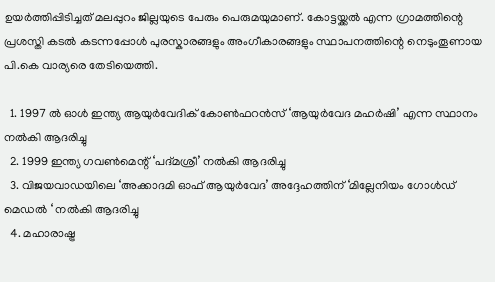ഉയർത്തിപ്പിടിച്ചത് മലപ്പുറം ജില്ലയുടെ പേരും പെരുമയുമാണ്. കോട്ടയ്ക്കൽ എന്ന ഗ്രാമത്തിന്റെ പ്രശസ്തി കടൽ കടന്നപ്പോൾ പുരസ്കാരങ്ങളും അംഗീകാരങ്ങളും സ്ഥാപനത്തിന്റെ നെടുംതൂണായ പി.കെ വാര്യരെ തേടിയെത്തി.

  1. 1997 ൽ ഓൾ ഇന്ത്യ ആയുർവേദിക് കോൺഫറൻസ് ‘ആയുർവേദ മഹർഷി’ എന്ന സ്ഥാനം നൽകി ആദരിച്ചു
  2. 1999 ഇന്ത്യ ഗവൺമെന്റ് ‘പദ്മശ്രീ’ നൽകി ആദരിച്ചു
  3. വിജയവാഡയിലെ ‘അക്കാദമി ഓഫ് ആയുർവേദ’ അദ്ദേഹത്തിന് ‘മില്ലേനിയം ഗോൾഡ് മെഡൽ ‘ നൽകി ആദരിച്ചു
  4. മഹാരാഷ്ട്ര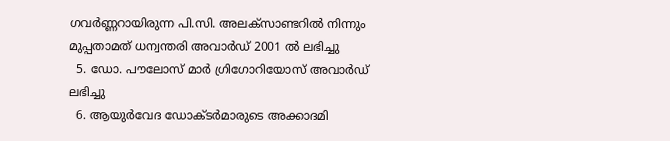ഗവർണ്ണറായിരുന്ന പി.സി. അലക്സാണ്ടറിൽ നിന്നും മുപ്പതാമത് ധന്വന്തരി അവാർഡ് 2001 ൽ ലഭിച്ചു
  5. ഡോ. പൗലോസ് മാർ ഗ്രിഗോറിയോസ് അവാർഡ് ലഭിച്ചു
  6. ആയുർവേദ ഡോക്ടർമാരുടെ അക്കാദമി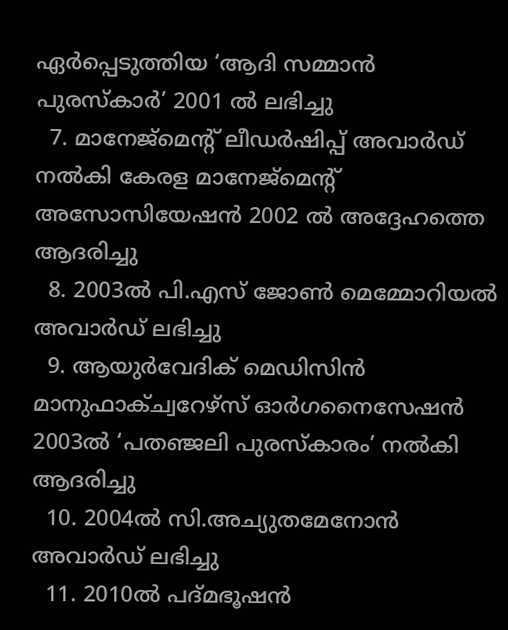ഏർപ്പെടുത്തിയ ‘ആദി സമ്മാൻ പുരസ്കാർ’ 2001 ൽ ലഭിച്ചു
  7. മാനേജ്മെന്റ് ലീഡർഷിപ്പ് അവാർഡ് നൽകി കേരള മാനേജ്മെന്റ് അസോസിയേഷൻ 2002 ൽ അദ്ദേഹത്തെ ആദരിച്ചു
  8. 2003ൽ പി.എസ് ജോൺ മെമ്മോറിയൽ അവാർഡ് ലഭിച്ചു
  9. ആയുർവേദിക് മെഡിസിൻ മാനുഫാക്ച്വറേഴ്സ് ഓർഗനൈസേഷൻ 2003ൽ ‘പതഞ്ജലി പുരസ്കാരം’ നൽകി ആദരിച്ചു
  10. 2004ൽ സി.അച്യുതമേനോൻ അവാർഡ് ലഭിച്ചു
  11. 2010ൽ പദ്മഭൂഷൻ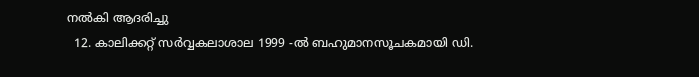നൽകി ആദരിച്ചു
  12. കാലിക്കറ്റ് സർവ്വകലാശാല 1999 -ൽ ബഹുമാനസൂചകമായി ഡി.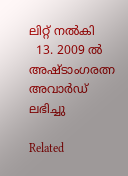ലിറ്റ് നൽകി
  13. 2009 ൽ അഷ്ടാംഗരത്ന അവാർഡ് ലഭിച്ചു

Related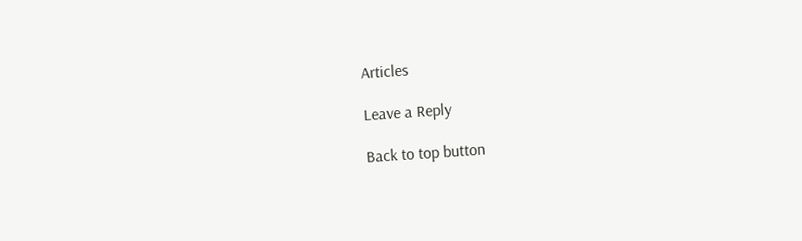Articles

Leave a Reply

Back to top button